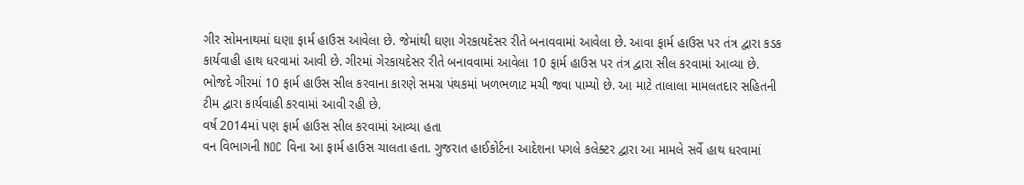ગીર સોમનાથમાં ઘણા ફાર્મ હાઉસ આવેલા છે. જેમાંથી ઘણા ગેરકાયદેસર રીતે બનાવવામાં આવેલા છે. આવા ફાર્મ હાઉસ પર તંત્ર દ્વારા કડક કાર્યવાહી હાથ ધરવામાં આવી છે. ગીરમાં ગેરકાયદેસર રીતે બનાવવામાં આવેલા 10 ફાર્મ હાઉસ પર તંત્ર દ્વારા સીલ કરવામાં આવ્યા છે. ભોજદે ગીરમાં 10 ફાર્મ હાઉસ સીલ કરવાના કારણે સમગ્ર પંથકમાં ખળભળાટ મચી જવા પામ્યો છે. આ માટે તાલાલા મામલતદાર સહિતની ટીમ દ્વારા કાર્યવાહી કરવામાં આવી રહી છે.
વર્ષ 2014માં પણ ફાર્મ હાઉસ સીલ કરવામાં આવ્યા હતા
વન વિભાગની NOC વિના આ ફાર્મ હાઉસ ચાલતા હતા. ગુજરાત હાઈકોર્ટના આદેશના પગલે કલેક્ટર દ્વારા આ મામલે સર્વે હાથ ધરવામાં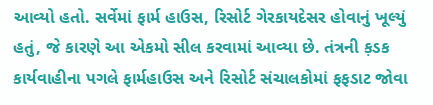આવ્યો હતો. સર્વેમાં ફાર્મ હાઉસ, રિસોર્ટ ગેરકાયદેસર હોવાનું ખૂલ્યું હતું, જે કારણે આ એકમો સીલ કરવામાં આવ્યા છે. તંત્રની ક઼ડક કાર્યવાહીના પગલે ફાર્મહાઉસ અને રિસોર્ટ સંચાલકોમાં ફફડાટ જોવા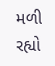મળી રહ્યો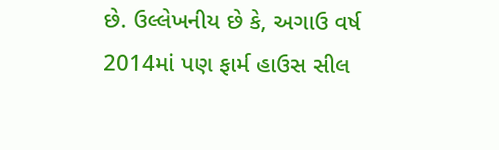છે. ઉલ્લેખનીય છે કે, અગાઉ વર્ષ 2014માં પણ ફાર્મ હાઉસ સીલ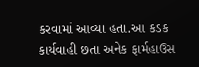કરવામાં આવ્યા હતા.આ કડક કાર્યવાહી છતા અનેક ફાર્મહાઉસ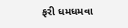ફરી ધમધમવા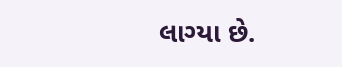લાગ્યા છે.